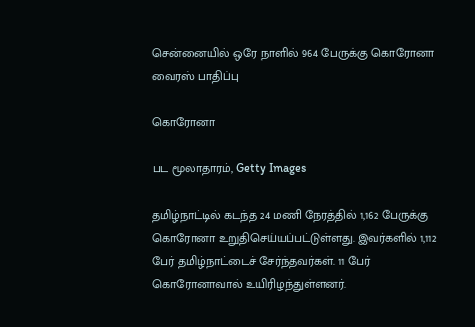சென்னையில் ஒரே நாளில் 964 பேருக்கு கொரோனா வைரஸ் பாதிப்பு

கொரோனா

பட மூலாதாரம், Getty Images

தமிழ்நாட்டில் கடந்த 24 மணி நேரத்தில் 1,162 பேருக்கு கொரோனா உறுதிசெய்யப்பட்டுள்ளது. இவர்களில் 1,112 பேர் தமிழ்நாட்டைச் சேர்ந்தவர்கள். 11 பேர் கொரோனாவால் உயிரிழந்துள்ளனர்.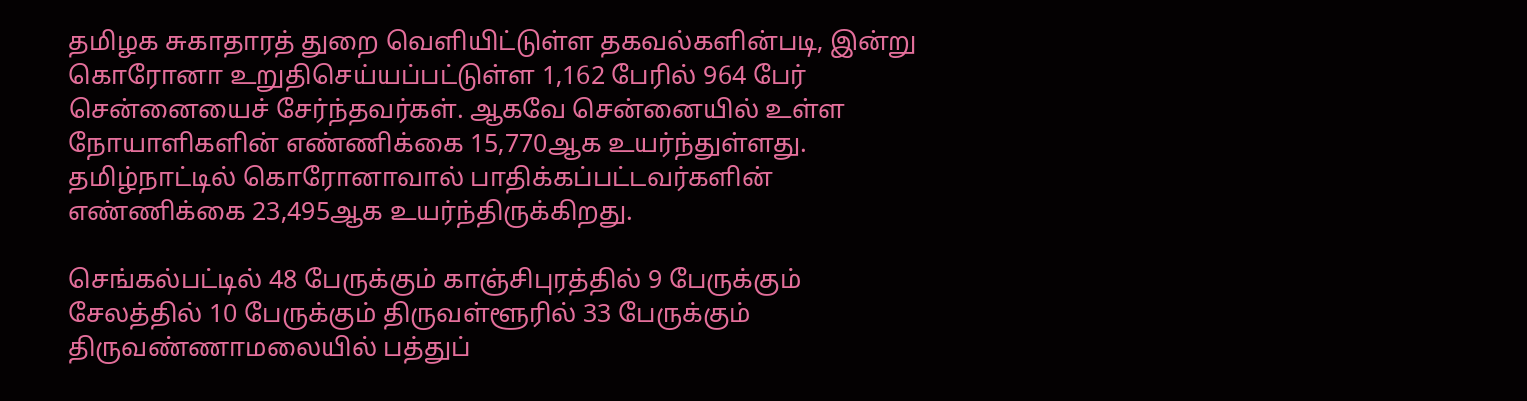தமிழக சுகாதாரத் துறை வெளியிட்டுள்ள தகவல்களின்படி, இன்று கொரோனா உறுதிசெய்யப்பட்டுள்ள 1,162 பேரில் 964 பேர் சென்னையைச் சேர்ந்தவர்கள். ஆகவே சென்னையில் உள்ள நோயாளிகளின் எண்ணிக்கை 15,770ஆக உயர்ந்துள்ளது. தமிழ்நாட்டில் கொரோனாவால் பாதிக்கப்பட்டவர்களின் எண்ணிக்கை 23,495ஆக உயர்ந்திருக்கிறது.

செங்கல்பட்டில் 48 பேருக்கும் காஞ்சிபுரத்தில் 9 பேருக்கும் சேலத்தில் 10 பேருக்கும் திருவள்ளூரில் 33 பேருக்கும் திருவண்ணாமலையில் பத்துப்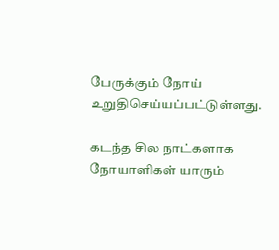பேருக்கும் நோய் உறுதிசெய்யப்பட்டுள்ளது.

கடந்த சில நாட்களாக நோயாளிகள் யாரும்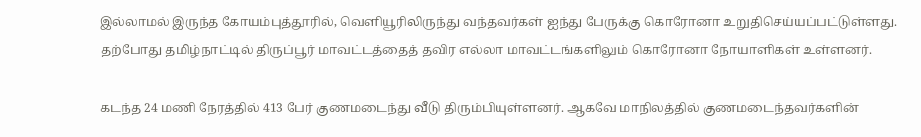இல்லாமல் இருந்த கோயம்புத்தூரில், வெளியூரிலிருந்து வந்தவர்கள் ஐந்து பேருக்கு கொரோனா உறுதிசெய்யப்பட்டுள்ளது. தற்போது தமிழ்நாட்டில் திருப்பூர் மாவட்டத்தைத் தவிர எல்லா மாவட்டங்களிலும் கொரோனா நோயாளிகள் உள்ளனர்.

கடந்த 24 மணி நேரத்தில் 413 பேர் குணமடைந்து வீடு திரும்பியுள்ளனர். ஆகவே மாநிலத்தில் குணமடைந்தவர்களின்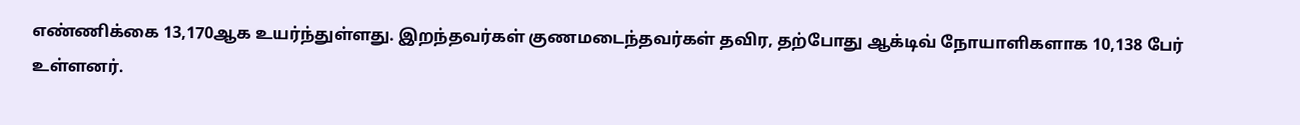எண்ணிக்கை 13,170ஆக உயர்ந்துள்ளது. இறந்தவர்கள் குணமடைந்தவர்கள் தவிர, தற்போது ஆக்டிவ் நோயாளிகளாக 10,138 பேர் உள்ளனர்.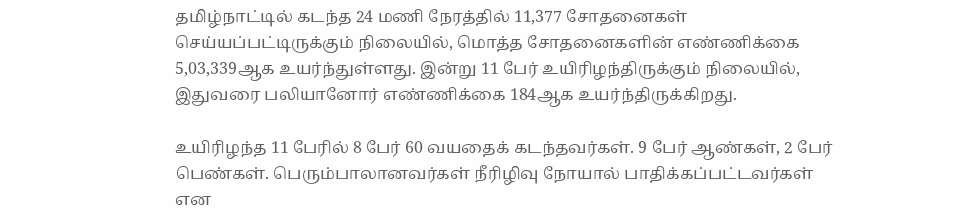தமிழ்நாட்டில் கடந்த 24 மணி நேரத்தில் 11,377 சோதனைகள் செய்யப்பட்டிருக்கும் நிலையில், மொத்த சோதனைகளின் எண்ணிக்கை 5,03,339ஆக உயர்ந்துள்ளது. இன்று 11 பேர் உயிரிழந்திருக்கும் நிலையில், இதுவரை பலியானோர் எண்ணிக்கை 184ஆக உயர்ந்திருக்கிறது.

உயிரிழந்த 11 பேரில் 8 பேர் 60 வயதைக் கடந்தவர்கள். 9 பேர் ஆண்கள், 2 பேர் பெண்கள். பெரும்பாலானவர்கள் நீரிழிவு நோயால் பாதிக்கப்பட்டவர்கள் என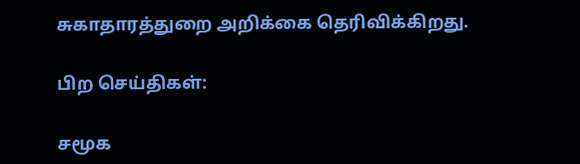சுகாதாரத்துறை அறிக்கை தெரிவிக்கிறது.

பிற செய்திகள்:

சமூக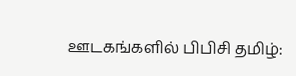ஊடகங்களில் பிபிசி தமிழ்: